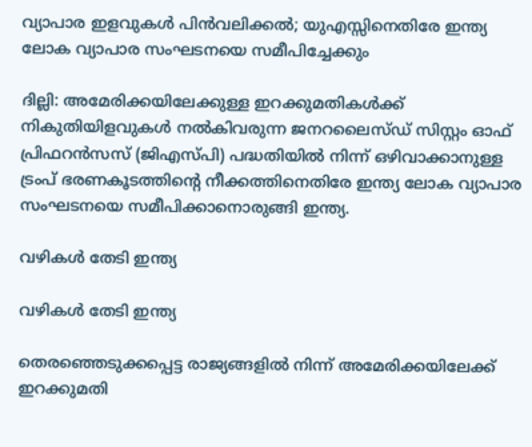വ്യാപാര ഇളവുകള്‍ പിന്‍വലിക്കല്‍; യുഎസ്സിനെതിരേ ഇന്ത്യ ലോക വ്യാപാര സംഘടനയെ സമീപിച്ചേക്കും

ദില്ലി: അമേരിക്കയിലേക്കുള്ള ഇറക്കുമതികള്‍ക്ക് നികുതിയിളവുകള്‍ നല്‍കിവരുന്ന ജനറലൈസ്ഡ് സിസ്റ്റം ഓഫ് പ്രിഫറന്‍സസ് (ജിഎസ്പി) പദ്ധതിയില്‍ നിന്ന് ഒഴിവാക്കാനുള്ള ട്രംപ് ഭരണകൂടത്തിന്റെ നീക്കത്തിനെതിരേ ഇന്ത്യ ലോക വ്യാപാര സംഘടനയെ സമീപിക്കാനൊരുങ്ങി ഇന്ത്യ.

വഴികള്‍ തേടി ഇന്ത്യ

വഴികള്‍ തേടി ഇന്ത്യ

തെരഞ്ഞെടുക്കപ്പെട്ട രാജ്യങ്ങളില്‍ നിന്ന് അമേരിക്കയിലേക്ക് ഇറക്കുമതി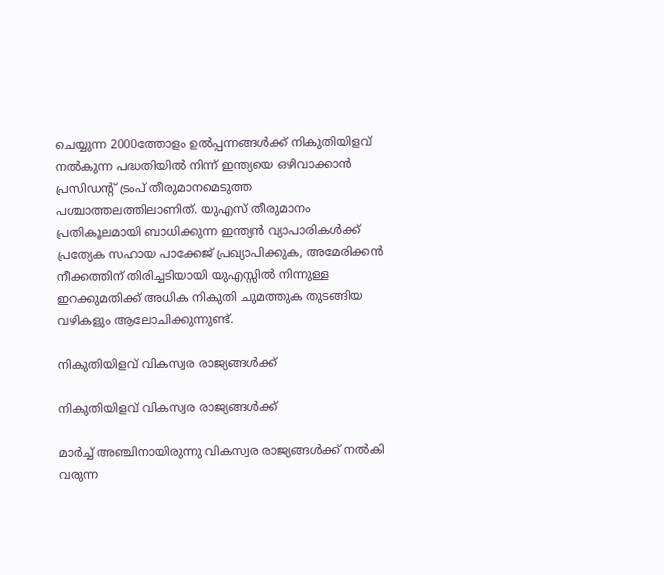ചെയ്യുന്ന 2000ത്തോളം ഉല്‍പ്പന്നങ്ങള്‍ക്ക് നികുതിയിളവ് നല്‍കുന്ന പദ്ധതിയില്‍ നിന്ന് ഇന്ത്യയെ ഒഴിവാക്കാന്‍ പ്രസിഡന്റ് ട്രംപ് തീരുമാനമെടുത്ത പശ്ചാത്തലത്തിലാണിത്. യുഎസ് തീരുമാനം പ്രതികൂലമായി ബാധിക്കുന്ന ഇന്ത്യന്‍ വ്യാപാരികള്‍ക്ക് പ്രത്യേക സഹായ പാക്കേജ് പ്രഖ്യാപിക്കുക, അമേരിക്കന്‍ നീക്കത്തിന് തിരിച്ചടിയായി യുഎസ്സില്‍ നിന്നുള്ള ഇറക്കുമതിക്ക് അധിക നികുതി ചുമത്തുക തുടങ്ങിയ വഴികളും ആലോചിക്കുന്നുണ്ട്.

നികുതിയിളവ് വികസ്വര രാജ്യങ്ങള്‍ക്ക്

നികുതിയിളവ് വികസ്വര രാജ്യങ്ങള്‍ക്ക്

മാര്‍ച്ച് അഞ്ചിനായിരുന്നു വികസ്വര രാജ്യങ്ങള്‍ക്ക് നല്‍കി വരുന്ന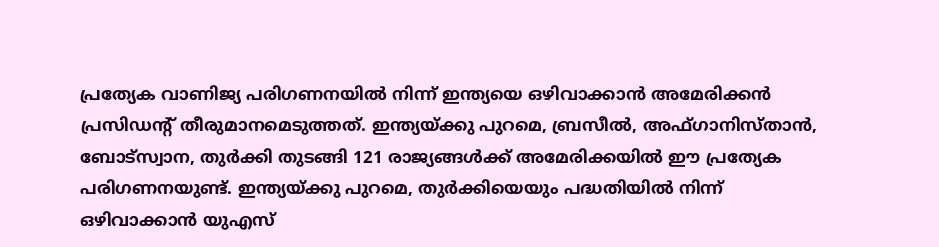പ്രത്യേക വാണിജ്യ പരിഗണനയില്‍ നിന്ന് ഇന്ത്യയെ ഒഴിവാക്കാന്‍ അമേരിക്കന്‍ പ്രസിഡന്റ് തീരുമാനമെടുത്തത്. ഇന്ത്യയ്ക്കു പുറമെ, ബ്രസീല്‍, അഫ്ഗാനിസ്താന്‍, ബോട്‌സ്വാന, തുര്‍ക്കി തുടങ്ങി 121 രാജ്യങ്ങള്‍ക്ക് അമേരിക്കയില്‍ ഈ പ്രത്യേക പരിഗണനയുണ്ട്. ഇന്ത്യയ്ക്കു പുറമെ, തുര്‍ക്കിയെയും പദ്ധതിയില്‍ നിന്ന് ഒഴിവാക്കാന്‍ യുഎസ്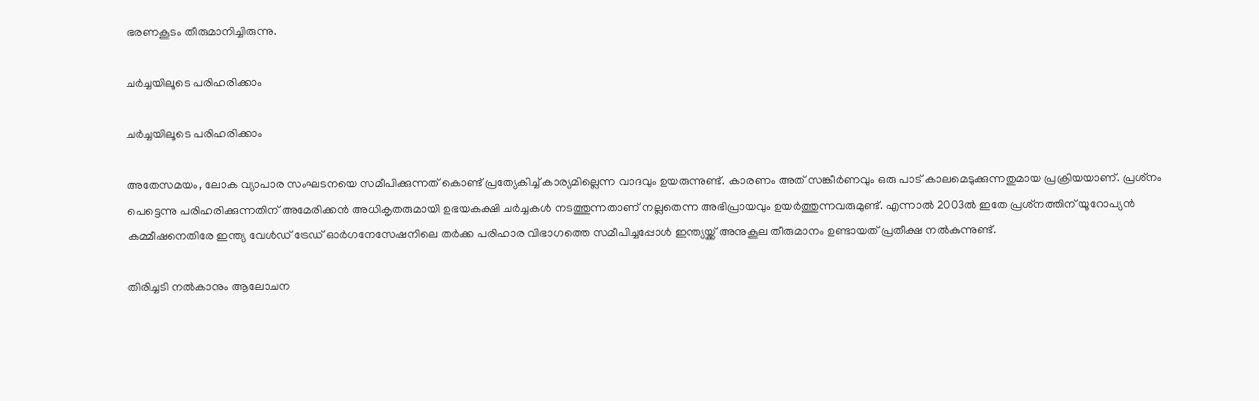ഭരണകൂടം തീരുമാനിച്ചിരുന്നു.

ചര്‍ച്ചയിലൂടെ പരിഹരിക്കാം

ചര്‍ച്ചയിലൂടെ പരിഹരിക്കാം

അതേസമയം, ലോക വ്യാപാര സംഘടനയെ സമീപിക്കുന്നത് കൊണ്ട് പ്രത്യേകിച്ച് കാര്യമില്ലെന്ന വാദവും ഉയരുന്നുണ്ട്. കാരണം അത് സങ്കീര്‍ണവും ഒരു പാട് കാലമെടുക്കുന്നതുമായ പ്രക്രിയയാണ്. പ്രശ്‌നം പെട്ടെന്നു പരിഹരിക്കുന്നതിന് അമേരിക്കന്‍ അധികൃതരുമായി ഉഭയകക്ഷി ചര്‍ച്ചകള്‍ നടത്തുന്നതാണ് നല്ലതെന്ന അഭിപ്രായവും ഉയര്‍ത്തുന്നവരുമുണ്ട്. എന്നാല്‍ 2003ല്‍ ഇതേ പ്രശ്‌നത്തിന് യൂറോപ്യന്‍ കമ്മീഷനെതിരേ ഇന്ത്യ വേള്‍ഡ് ട്രേഡ് ഓര്‍ഗനേസേഷനിലെ തര്‍ക്ക പരിഹാര വിഭാഗത്തെ സമീപിച്ചപ്പോള്‍ ഇന്ത്യയ്ക്ക് അനുകൂല തീരുമാനം ഉണ്ടായത് പ്രതീക്ഷ നല്‍കുന്നുണ്ട്.

തിരിച്ചടി നല്‍കാനും ആലോചന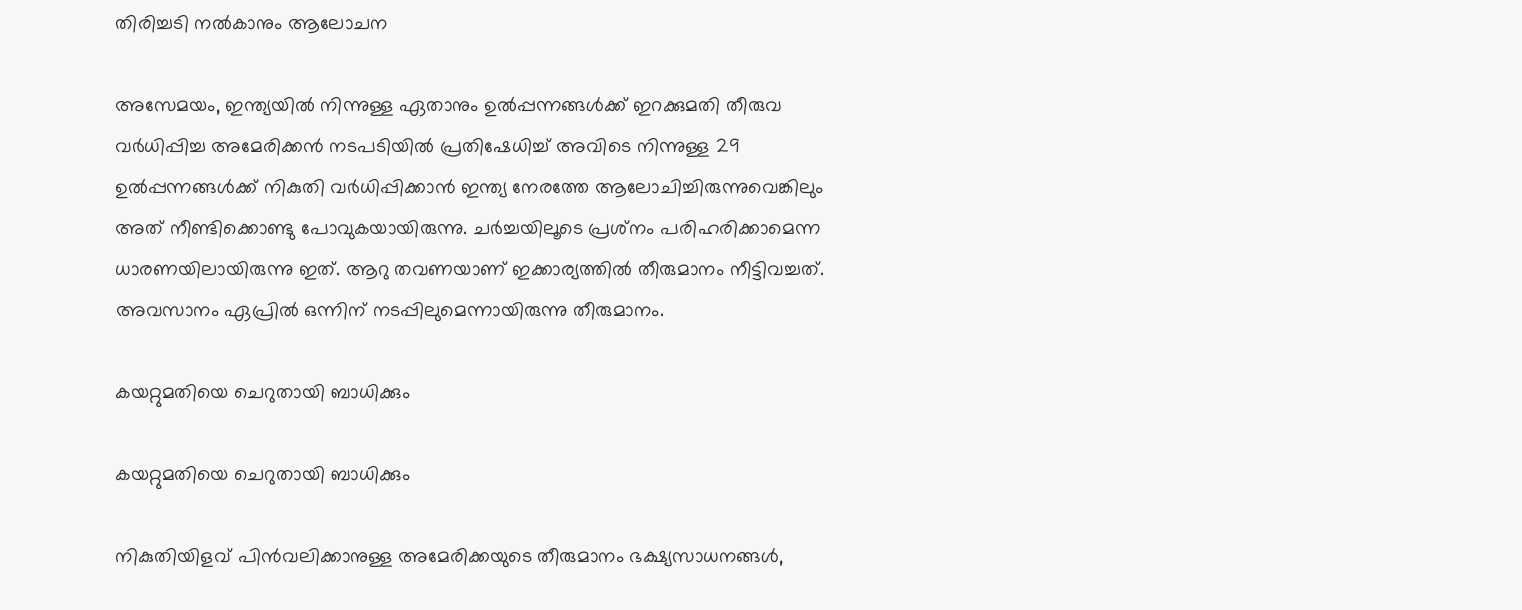തിരിച്ചടി നല്‍കാനും ആലോചന

അസേമയം, ഇന്ത്യയില്‍ നിന്നുള്ള ഏതാനും ഉല്‍പ്പന്നങ്ങള്‍ക്ക് ഇറക്കുമതി തീരുവ വര്‍ധിപ്പിച്ച അമേരിക്കന്‍ നടപടിയില്‍ പ്രതിഷേധിച്ച് അവിടെ നിന്നുള്ള 29 ഉല്‍പ്പന്നങ്ങള്‍ക്ക് നികുതി വര്‍ധിപ്പിക്കാന്‍ ഇന്ത്യ നേരത്തേ ആലോചിച്ചിരുന്നുവെങ്കിലും അത് നീണ്ടിക്കൊണ്ടു പോവുകയായിരുന്നു. ചര്‍ച്ചയിലൂടെ പ്രശ്‌നം പരിഹരിക്കാമെന്ന ധാരണയിലായിരുന്നു ഇത്. ആറു തവണയാണ് ഇക്കാര്യത്തില്‍ തീരുമാനം നീട്ടിവച്ചത്. അവസാനം ഏപ്രില്‍ ഒന്നിന് നടപ്പിലുമെന്നായിരുന്നു തീരുമാനം.

കയറ്റുമതിയെ ചെറുതായി ബാധിക്കും

കയറ്റുമതിയെ ചെറുതായി ബാധിക്കും

നികുതിയിളവ് പിന്‍വലിക്കാനുള്ള അമേരിക്കയുടെ തീരുമാനം ഭക്ഷ്യസാധനങ്ങള്‍,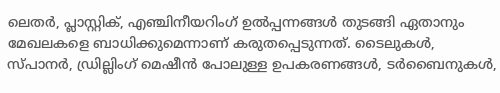ലെതര്‍, പ്ലാസ്റ്റിക്, എഞ്ചിനീയറിംഗ് ഉല്‍പ്പന്നങ്ങള്‍ തുടങ്ങി ഏതാനും മേഖലകളെ ബാധിക്കുമെന്നാണ് കരുതപ്പെടുന്നത്. ടൈലുകള്‍, സ്പാനര്‍, ഡ്രില്ലിംഗ് മെഷീന്‍ പോലുള്ള ഉപകരണങ്ങള്‍, ടര്‍ബൈനുകള്‍,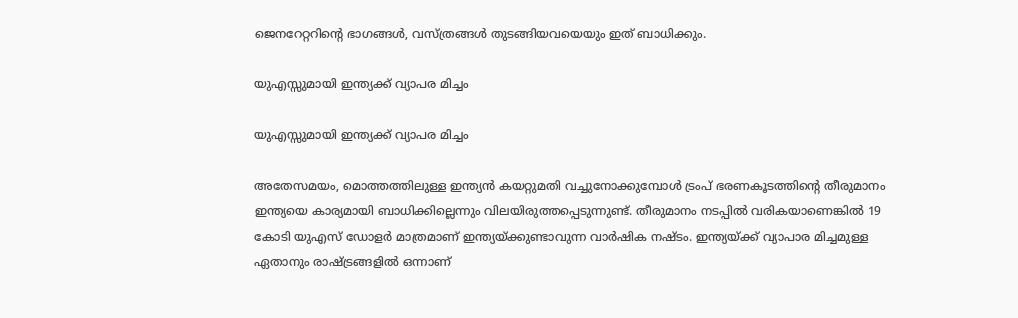ജെനറേറ്ററിന്റെ ഭാഗങ്ങള്‍, വസ്ത്രങ്ങള്‍ തുടങ്ങിയവയെയും ഇത് ബാധിക്കും.

യുഎസ്സുമായി ഇന്ത്യക്ക് വ്യാപര മിച്ചം

യുഎസ്സുമായി ഇന്ത്യക്ക് വ്യാപര മിച്ചം

അതേസമയം, മൊത്തത്തിലുള്ള ഇന്ത്യന്‍ കയറ്റുമതി വച്ചുനോക്കുമ്പോള്‍ ട്രംപ് ഭരണകൂടത്തിന്റെ തീരുമാനം ഇന്ത്യയെ കാര്യമായി ബാധിക്കില്ലെന്നും വിലയിരുത്തപ്പെടുന്നുണ്ട്. തീരുമാനം നടപ്പില്‍ വരികയാണെങ്കില്‍ 19 കോടി യുഎസ് ഡോളര്‍ മാത്രമാണ് ഇന്ത്യയ്ക്കുണ്ടാവുന്ന വാര്‍ഷിക നഷ്ടം. ഇന്ത്യയ്ക്ക് വ്യാപാര മിച്ചമുള്ള ഏതാനും രാഷ്ട്രങ്ങളില്‍ ഒന്നാണ്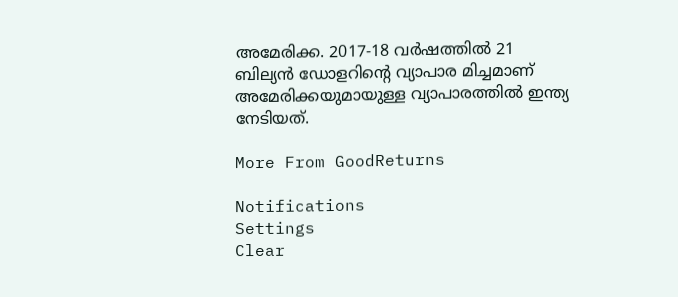അമേരിക്ക. 2017-18 വര്‍ഷത്തില്‍ 21 ബില്യന്‍ ഡോളറിന്റെ വ്യാപാര മിച്ചമാണ് അമേരിക്കയുമായുള്ള വ്യാപാരത്തില്‍ ഇന്ത്യ നേടിയത്.

More From GoodReturns

Notifications
Settings
Clear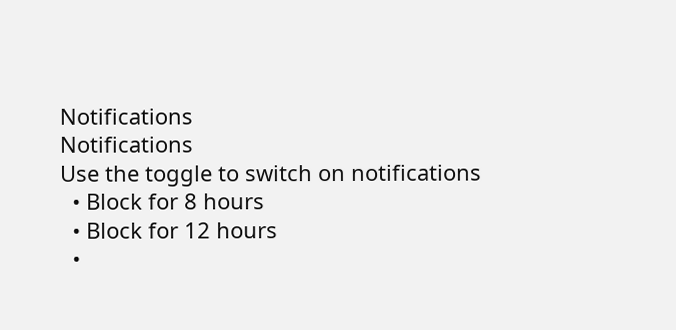Notifications
Notifications
Use the toggle to switch on notifications
  • Block for 8 hours
  • Block for 12 hours
  •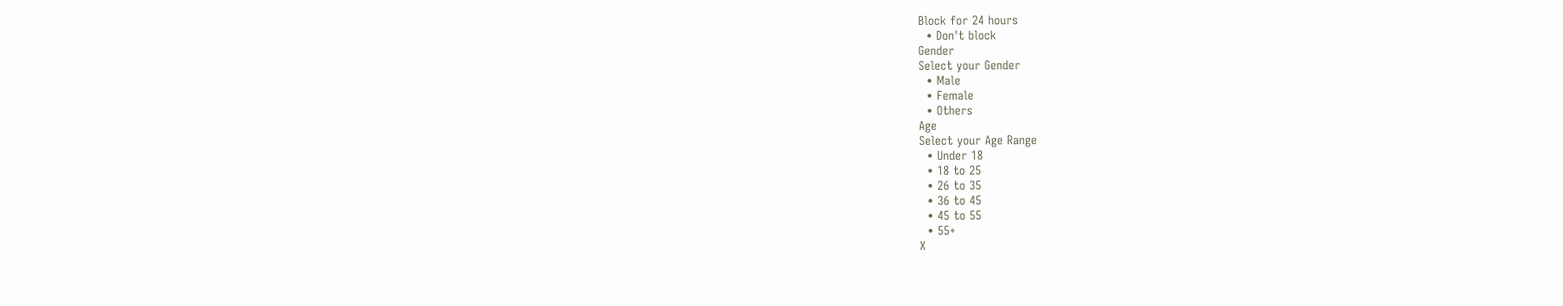Block for 24 hours
  • Don't block
Gender
Select your Gender
  • Male
  • Female
  • Others
Age
Select your Age Range
  • Under 18
  • 18 to 25
  • 26 to 35
  • 36 to 45
  • 45 to 55
  • 55+
X